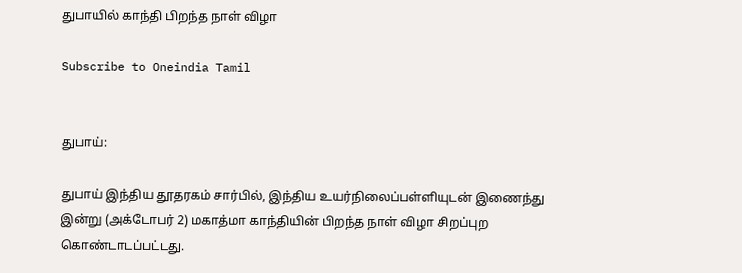துபாயில் காந்தி பிறந்த நாள் விழா

Subscribe to Oneindia Tamil


துபாய்:

துபாய் இந்திய தூதரகம் சார்பில், இந்திய உயர்நிலைப்பள்ளியுடன் இணைந்து இன்று (அக்டோபர் 2) மகாத்மா காந்தியின் பிறந்த நாள் விழா சிறப்புற கொண்டாடப்பட்டது.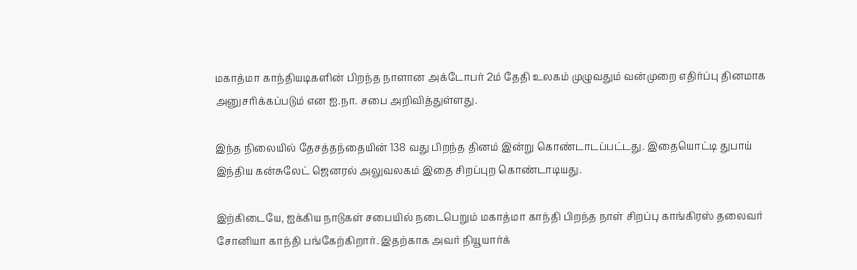மகாத்மா காந்தியடிகளின் பிறந்த நாளான அக்டோபர் 2ம் தேதி உலகம் முழுவதும் வன்முறை எதிர்ப்பு தினமாக அனுசரிக்கப்படும் என ஐ.நா. சபை அறிவித்துள்ளது.

இந்த நிலையில் தேசத்தந்தையின் 138 வது பிறந்த தினம் இன்று கொண்டாடப்பட்டது. இதையொட்டி துபாய் இந்திய கன்சுலேட் ஜெனரல் அலுவலகம் இதை சிறப்புற கொண்டாடியது.

இற்கிடையே, ஐக்கிய நாடுகள் சபையில் நடைபெறும் மகாத்மா காந்தி பிறந்த நாள் சிறப்பு காங்கிரஸ் தலைவர் சோனியா காந்தி பங்கேற்கிறார். இதற்காக அவர் நியூயார்க்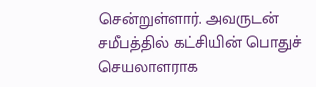சென்றுள்ளார். அவருடன் சமீபத்தில் கட்சியின் பொதுச் செயலாளராக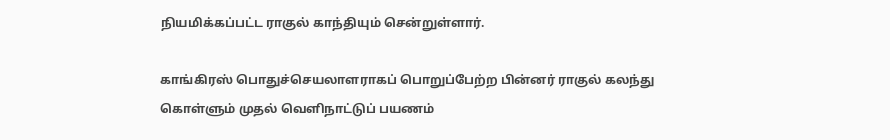நியமிக்கப்பட்ட ராகுல் காந்தியும் சென்றுள்ளார்.

காங்கிரஸ் பொதுச்செயலாளராகப் பொறுப்பேற்ற பின்னர் ராகுல் கலந்து கொள்ளும் முதல் வெளிநாட்டுப் பயணம்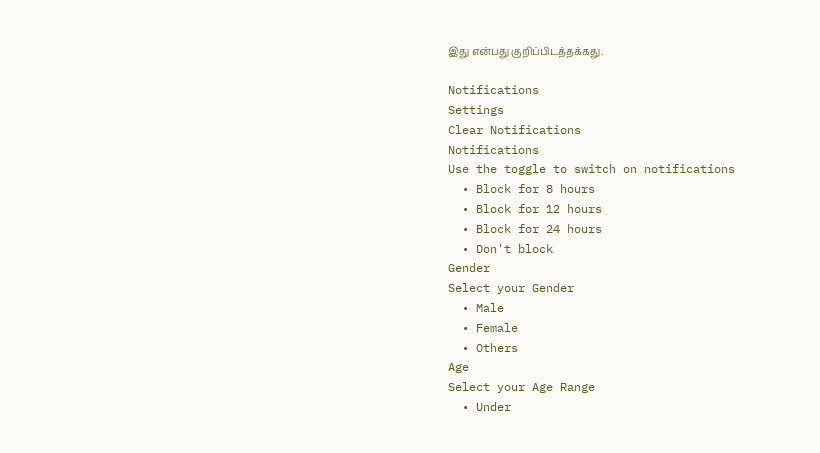இது என்பது குறிப்பிடத்தக்கது.

Notifications
Settings
Clear Notifications
Notifications
Use the toggle to switch on notifications
  • Block for 8 hours
  • Block for 12 hours
  • Block for 24 hours
  • Don't block
Gender
Select your Gender
  • Male
  • Female
  • Others
Age
Select your Age Range
  • Under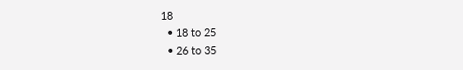18
  • 18 to 25
  • 26 to 35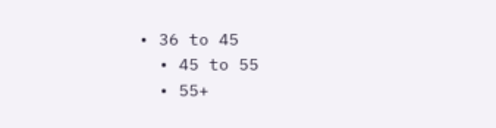• 36 to 45
  • 45 to 55
  • 55+